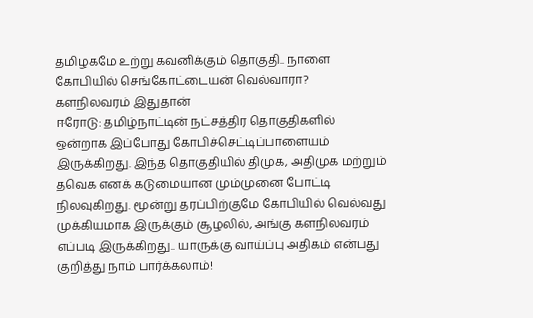தமிழகமே உற்று கவனிக்கும் தொகுதி.. நாளை கோபியில் செங்கோட்டையன் வெல்வாரா? களநிலவரம் இதுதான்
ஈரோடு: தமிழ்நாட்டின் நட்சத்திர தொகுதிகளில் ஒன்றாக இப்போது கோபிச்செட்டிப்பாளையம் இருக்கிறது. இந்த தொகுதியில் திமுக, அதிமுக மற்றும் தவெக எனக் கடுமையான மும்முனை போட்டி நிலவுகிறது. மூன்று தரப்பிற்குமே கோபியில் வெல்வது முக்கியமாக இருக்கும் சூழலில், அங்கு களநிலவரம் எப்படி இருக்கிறது.. யாருக்கு வாய்ப்பு அதிகம் என்பது குறித்து நாம் பார்க்கலாம்!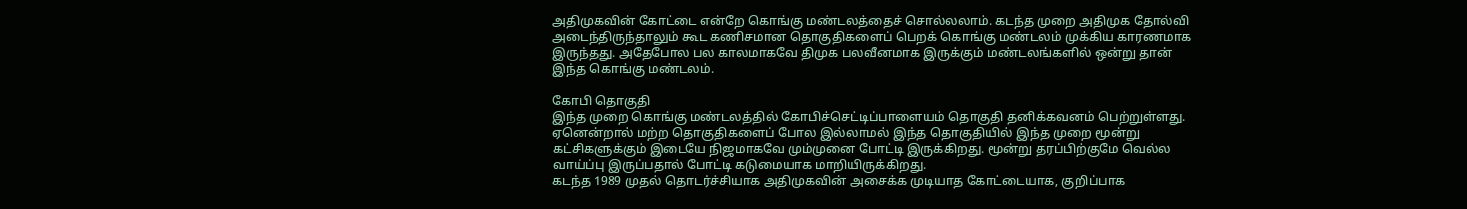அதிமுகவின் கோட்டை என்றே கொங்கு மண்டலத்தைச் சொல்லலாம். கடந்த முறை அதிமுக தோல்வி அடைந்திருந்தாலும் கூட கணிசமான தொகுதிகளைப் பெறக் கொங்கு மண்டலம் முக்கிய காரணமாக இருந்தது. அதேபோல பல காலமாகவே திமுக பலவீனமாக இருக்கும் மண்டலங்களில் ஒன்று தான் இந்த கொங்கு மண்டலம்.

கோபி தொகுதி
இந்த முறை கொங்கு மண்டலத்தில் கோபிச்செட்டிப்பாளையம் தொகுதி தனிக்கவனம் பெற்றுள்ளது. ஏனென்றால் மற்ற தொகுதிகளைப் போல இல்லாமல் இந்த தொகுதியில் இந்த முறை மூன்று கட்சிகளுக்கும் இடையே நிஜமாகவே மும்முனை போட்டி இருக்கிறது. மூன்று தரப்பிற்குமே வெல்ல வாய்ப்பு இருப்பதால் போட்டி கடுமையாக மாறியிருக்கிறது.
கடந்த 1989 முதல் தொடர்ச்சியாக அதிமுகவின் அசைக்க முடியாத கோட்டையாக, குறிப்பாக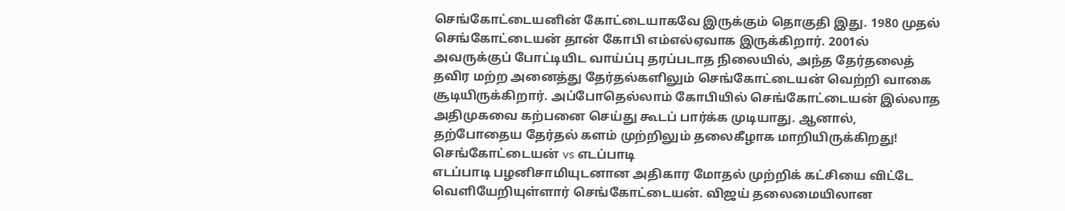செங்கோட்டையனின் கோட்டையாகவே இருக்கும் தொகுதி இது. 1980 முதல் செங்கோட்டையன் தான் கோபி எம்எல்ஏவாக இருக்கிறார். 2001ல் அவருக்குப் போட்டியிட வாய்ப்பு தரப்படாத நிலையில், அந்த தேர்தலைத் தவிர மற்ற அனைத்து தேர்தல்களிலும் செங்கோட்டையன் வெற்றி வாகை சூடியிருக்கிறார். அப்போதெல்லாம் கோபியில் செங்கோட்டையன் இல்லாத அதிமுகவை கற்பனை செய்து கூடப் பார்க்க முடியாது. ஆனால், தற்போதைய தேர்தல் களம் முற்றிலும் தலைகீழாக மாறியிருக்கிறது!
செங்கோட்டையன் vs எடப்பாடி
எடப்பாடி பழனிசாமியுடனான அதிகார மோதல் முற்றிக் கட்சியை விட்டே வெளியேறியுள்ளார் செங்கோட்டையன். விஜய் தலைமையிலான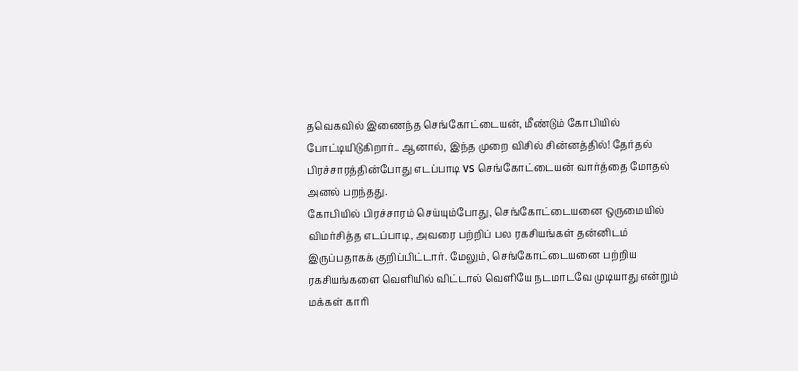தவெகவில் இணைந்த செங்கோட்டையன், மீண்டும் கோபியில் போட்டியிடுகிறார்.. ஆனால், இந்த முறை விசில் சின்னத்தில்! தேர்தல் பிரச்சாரத்தின்போது எடப்பாடி vs செங்கோட்டையன் வார்த்தை மோதல் அனல் பறந்தது.
கோபியில் பிரச்சாரம் செய்யும்போது, செங்கோட்டையனை ஒருமையில் விமர்சித்த எடப்பாடி, அவரை பற்றிப் பல ரகசியங்கள் தன்னிடம் இருப்பதாகக் குறிப்பிட்டார். மேலும், செங்கோட்டையனை பற்றிய ரகசியங்களை வெளியில் விட்டால் வெளியே நடமாடவே முடியாது என்றும் மக்கள் காரி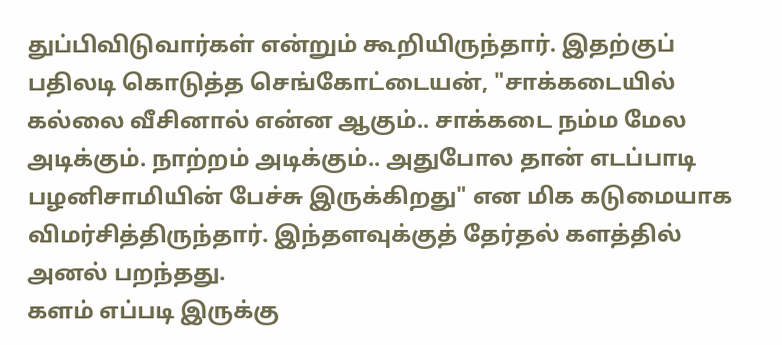துப்பிவிடுவார்கள் என்றும் கூறியிருந்தார். இதற்குப் பதிலடி கொடுத்த செங்கோட்டையன், "சாக்கடையில் கல்லை வீசினால் என்ன ஆகும்.. சாக்கடை நம்ம மேல அடிக்கும். நாற்றம் அடிக்கும்.. அதுபோல தான் எடப்பாடி பழனிசாமியின் பேச்சு இருக்கிறது" என மிக கடுமையாக விமர்சித்திருந்தார். இந்தளவுக்குத் தேர்தல் களத்தில் அனல் பறந்தது.
களம் எப்படி இருக்கு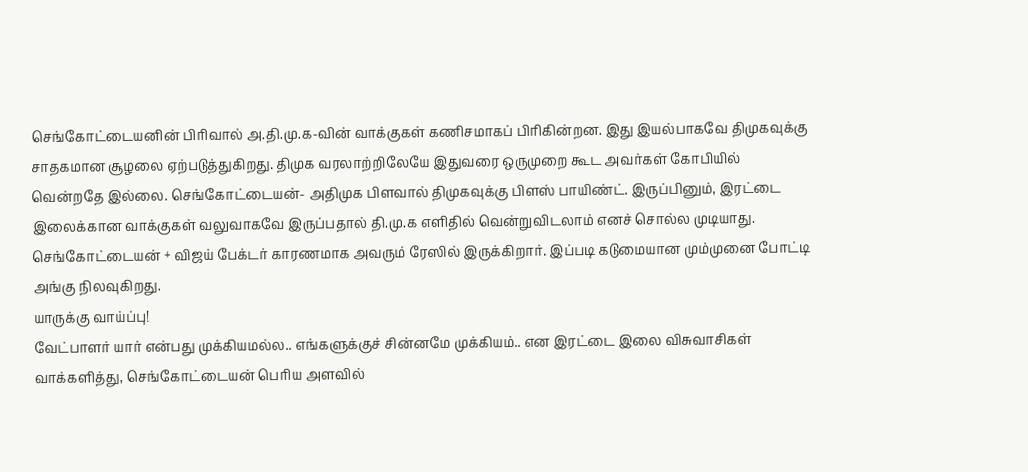செங்கோட்டையனின் பிரிவால் அ.தி.மு.க-வின் வாக்குகள் கணிசமாகப் பிரிகின்றன. இது இயல்பாகவே திமுகவுக்கு சாதகமான சூழலை ஏற்படுத்துகிறது. திமுக வரலாற்றிலேயே இதுவரை ஒருமுறை கூட அவர்கள் கோபியில் வென்றதே இல்லை. செங்கோட்டையன்- அதிமுக பிளவால் திமுகவுக்கு பிளஸ் பாயிண்ட். இருப்பினும், இரட்டை இலைக்கான வாக்குகள் வலுவாகவே இருப்பதால் தி.மு.க எளிதில் வென்றுவிடலாம் எனச் சொல்ல முடியாது. செங்கோட்டையன் + விஜய் பேக்டர் காரணமாக அவரும் ரேஸில் இருக்கிறார். இப்படி கடுமையான மும்முனை போட்டி அங்கு நிலவுகிறது.
யாருக்கு வாய்ப்பு!
வேட்பாளர் யார் என்பது முக்கியமல்ல.. எங்களுக்குச் சின்னமே முக்கியம்.. என இரட்டை இலை விசுவாசிகள் வாக்களித்து, செங்கோட்டையன் பெரிய அளவில்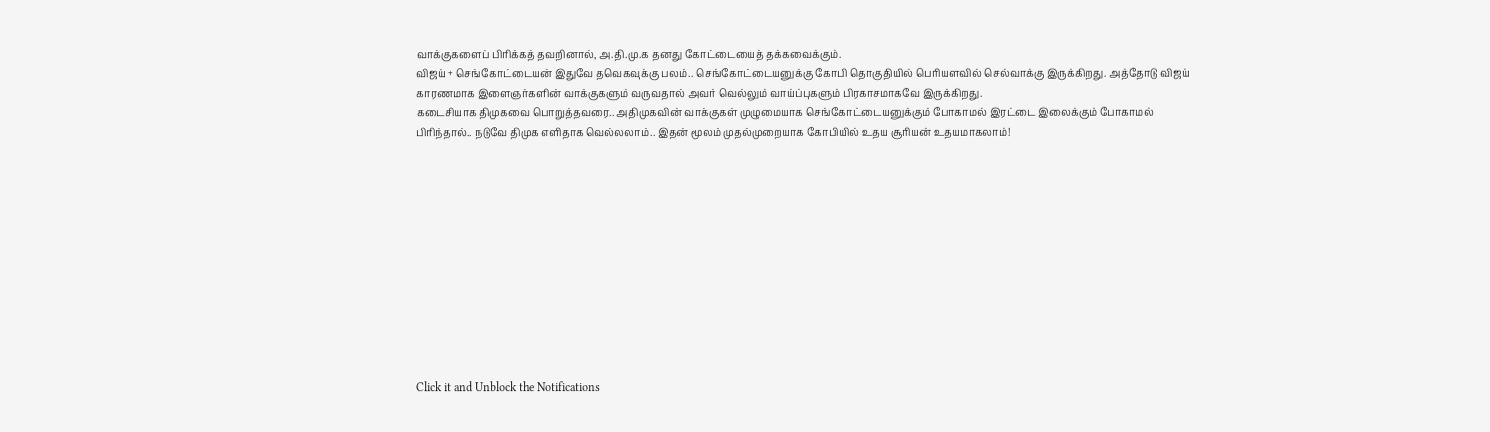வாக்குகளைப் பிரிக்கத் தவறினால், அ.தி.மு.க தனது கோட்டையைத் தக்கவைக்கும்.
விஜய் + செங்கோட்டையன் இதுவே தவெகவுக்கு பலம்.. செங்கோட்டையனுக்கு கோபி தொகுதியில் பெரியளவில் செல்வாக்கு இருக்கிறது. அத்தோடு விஜய் காரணமாக இளைஞர்களின் வாக்குகளும் வருவதால் அவர் வெல்லும் வாய்ப்புகளும் பிரகாசமாகவே இருக்கிறது.
கடைசியாக திமுகவை பொறுத்தவரை.. அதிமுகவின் வாக்குகள் முழுமையாக செங்கோட்டையனுக்கும் போகாமல் இரட்டை இலைக்கும் போகாமல் பிரிந்தால்.. நடுவே திமுக எளிதாக வெல்லலாம்.. இதன் மூலம் முதல்முறையாக கோபியில் உதய சூரியன் உதயமாகலாம்!












Click it and Unblock the Notifications